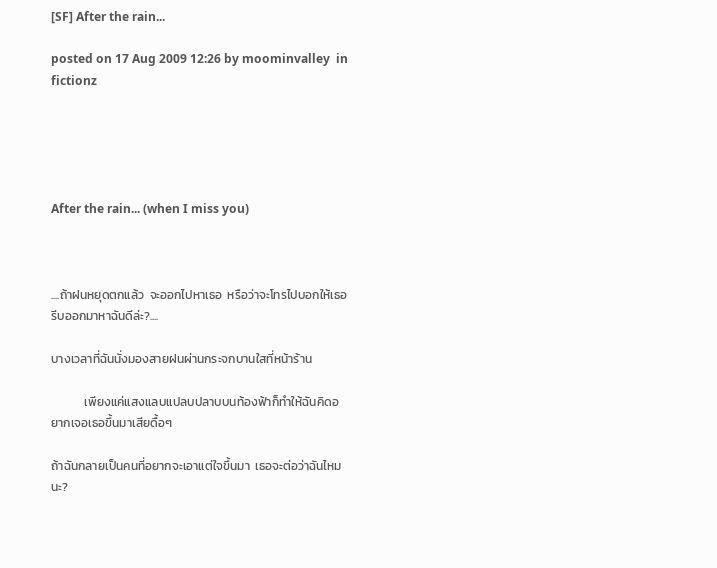[SF] After the rain...

posted on 17 Aug 2009 12:26 by moominvalley  in fictionz





After the rain... (when I miss you)



....ถ้าฝนหยุดตกแล้ว  จะออกไปหาเธอ  หรือว่าจะโทรไปบอกให้เธอรีบออกมาหาฉันดีล่ะ?....

บางเวลาที่ฉันนั่งมองสายฝนผ่านกระจกบานใสที่หน้าร้าน

            เพียงแค่แสงแลบแปลบปลาบบนท้องฟ้าก็ทำให้ฉันคิดอยากเจอเธอขึ้นมาเสียดื้อๆ

ถ้าฉันกลายเป็นคนที่อยากจะเอาแต่ใจขึ้นมา  เธอจะต่อว่าฉันไหมนะ?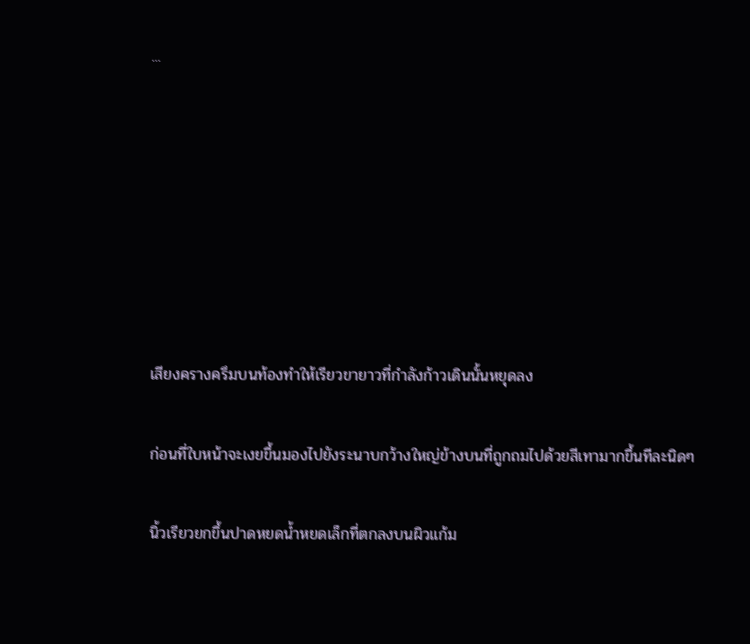...







เสียงครางครึมบนท้องทำให้เรียวขายาวที่กำลังก้าวเดินนั้นหยุดลง

ก่อนที่ใบหน้าจะเงยขึ้นมองไปยังระนาบกว้างใหญ่ข้างบนที่ถูกถมไปด้วยสีเทามากขึ้นทีละนิดๆ

นิ้วเรียวยกขึ้นปาดหยดน้ำหยดเล็กที่ตกลงบนผิวแก้ม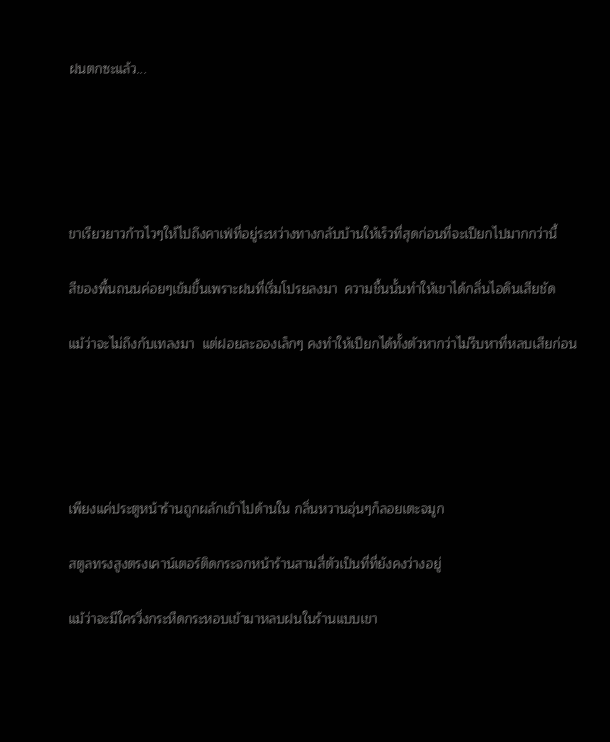ฝนตกซะแล้ว...





ขาเรียวยาวก้าวไวๆให้ไปถึงคาเฟ่ที่อยู่ระหว่างทางกลับบ้านให้เร็วที่สุดก่อนที่จะเปียกไปมากกว่านี้

สีของพื้นถนนค่อยๆเข้มขึ้นเพราะฝนที่เริ่มโปรยลงมา  ความชื้นนั้นทำให้เขาได้กลิ่นไอดินเสียชัด

แม้ว่าจะไม่ถึงกับเทลงมา  แต่ฝอยละอองเล็กๆ คงทำให้เปียกได้ทั้งตัวหากว่าไม่รีบหาที่หลบเสียก่อน





เพียงแค่ประตูหน้าร้านถูกผลักเข้าไปด้านใน กลิ่นหวานอุ่นๆก็ลอยเตะจมูก

สตูลทรงสูงตรงเคาน์เตอร์ติดกระจกหน้าร้านสามสี่ตัวเป็นที่ที่ยังคงว่างอยู่

แม้ว่าจะมีใครวิ่งกระหืดกระหอบเข้ามาหลบฝนในร้านแบบเขา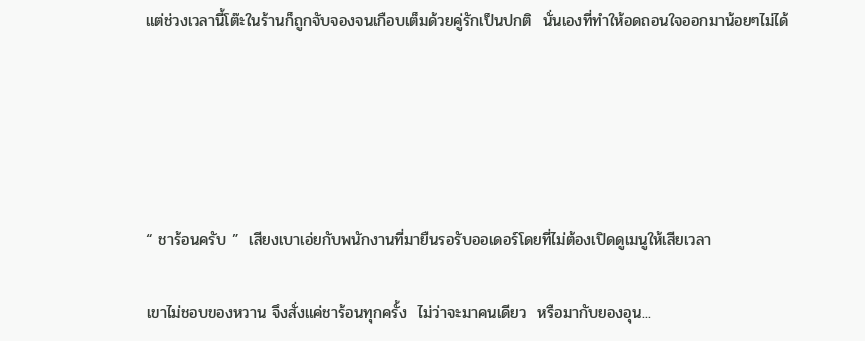แต่ช่วงเวลานี้โต๊ะในร้านก็ถูกจับจองจนเกือบเต็มด้วยคู่รักเป็นปกติ  นั่นเองที่ทำให้อดถอนใจออกมาน้อยๆไม่ได้





“ ชาร้อนครับ ”  เสียงเบาเอ่ยกับพนักงานที่มายืนรอรับออเดอร์โดยที่ไม่ต้องเปิดดูเมนูให้เสียเวลา

เขาไม่ชอบของหวาน จึงสั่งแค่ชาร้อนทุกครั้ง  ไม่ว่าจะมาคนเดียว  หรือมากับยองอุน...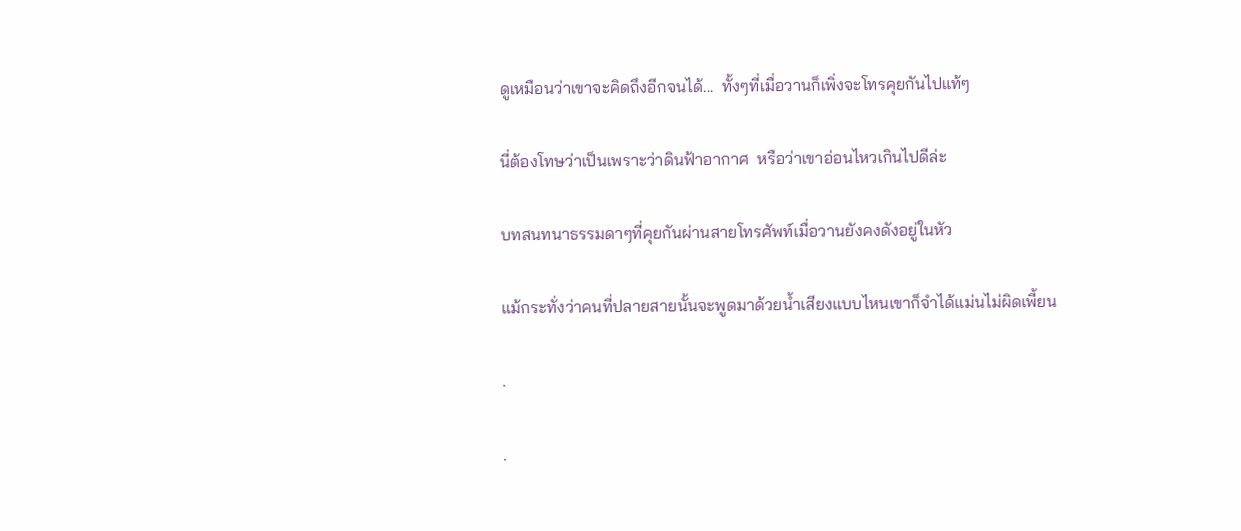ดูเหมือนว่าเขาจะคิดถึงอีกจนได้...  ทั้งๆที่เมื่อวานก็เพิ่งจะโทรคุยกันไปแท้ๆ

นี่ต้องโทษว่าเป็นเพราะว่าดินฟ้าอากาศ  หรือว่าเขาอ่อนไหวเกินไปดีล่ะ

บทสนทนาธรรมดาๆที่คุยกันผ่านสายโทรศัพท์เมื่อวานยังคงดังอยู่ในหัว

แม้กระทั่งว่าคนที่ปลายสายนั้นจะพูดมาด้วยน้ำเสียงแบบไหนเขาก็จำได้แม่นไม่ผิดเพี้ยน

.

.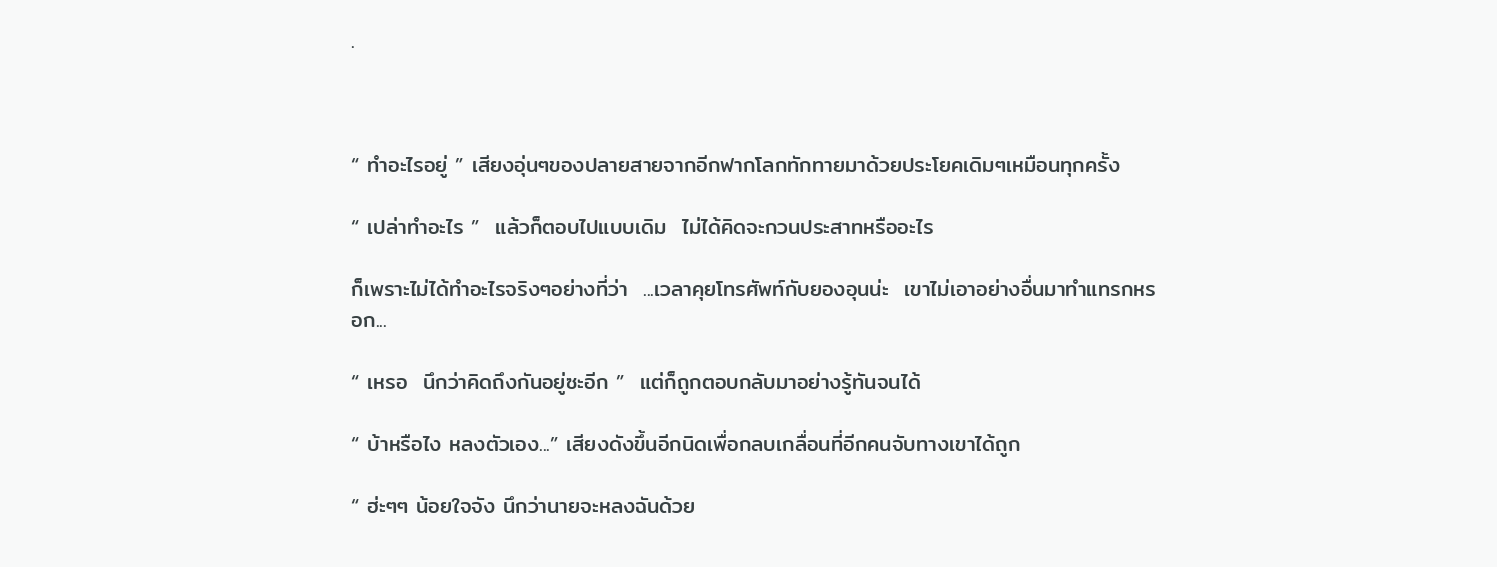.



“ ทำอะไรอยู่ ” เสียงอุ่นๆของปลายสายจากอีกฟากโลกทักทายมาด้วยประโยคเดิมๆเหมือนทุกครั้ง

“ เปล่าทำอะไร ”  แล้วก็ตอบไปแบบเดิม  ไม่ได้คิดจะกวนประสาทหรืออะไร

ก็เพราะไม่ได้ทำอะไรจริงๆอย่างที่ว่า  ...เวลาคุยโทรศัพท์กับยองอุนน่ะ  เขาไม่เอาอย่างอื่นมาทำแทรกหรอก...

“ เหรอ  นึกว่าคิดถึงกันอยู่ซะอีก ”  แต่ก็ถูกตอบกลับมาอย่างรู้ทันจนได้

“ บ้าหรือไง หลงตัวเอง...” เสียงดังขึ้นอีกนิดเพื่อกลบเกลื่อนที่อีกคนจับทางเขาได้ถูก

“ ฮ่ะๆๆ น้อยใจจัง นึกว่านายจะหลงฉันด้วย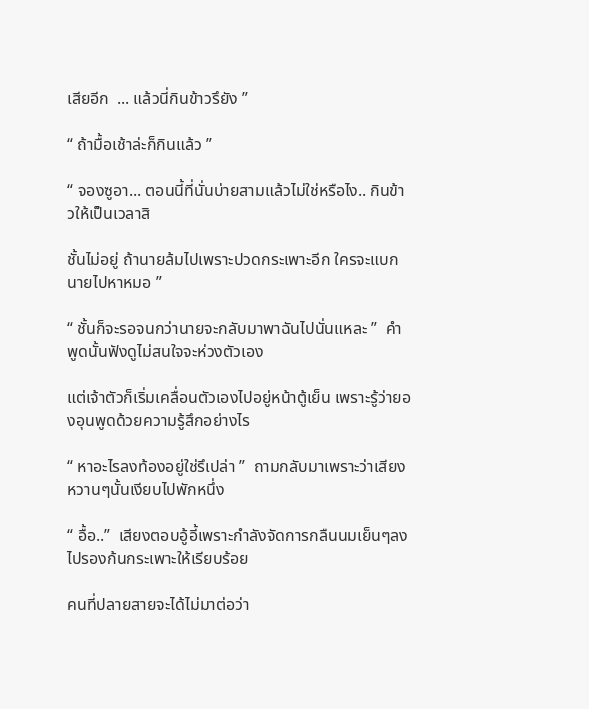เสียอีก  ... แล้วนี่กินข้าวรึยัง ”

“ ถ้ามื้อเช้าล่ะก็กินแล้ว ”

“ จองซูอา... ตอนนี้ที่นั่นบ่ายสามแล้วไม่ใช่หรือไง.. กินข้าวให้เป็นเวลาสิ

ชั้นไม่อยู่ ถ้านายล้มไปเพราะปวดกระเพาะอีก ใครจะแบกนายไปหาหมอ ”

“ ชั้นก็จะรอจนกว่านายจะกลับมาพาฉันไปนั่นแหละ ”  คำพูดนั้นฟังดูไม่สนใจจะห่วงตัวเอง

แต่เจ้าตัวก็เริ่มเคลื่อนตัวเองไปอยู่หน้าตู้เย็น เพราะรู้ว่ายองอุนพูดด้วยความรู้สึกอย่างไร

“ หาอะไรลงท้องอยู่ใช่รึเปล่า ”  ถามกลับมาเพราะว่าเสียงหวานๆนั้นเงียบไปพักหนึ่ง

“ อื้อ..”  เสียงตอบอู้อี้เพราะกำลังจัดการกลืนนมเย็นๆลงไปรองก้นกระเพาะให้เรียบร้อย

คนที่ปลายสายจะได้ไม่มาต่อว่า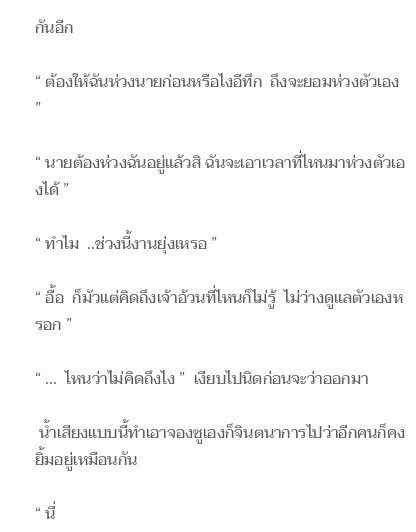กันอีก

“ ต้องให้ฉันห่วงนายก่อนหรือไงอีทึก  ถึงจะยอมห่วงตัวเอง ”

“ นายต้องห่วงฉันอยู่แล้วสิ ฉันจะเอาเวลาที่ไหนมาห่วงตัวเองได้ ”

“ ทำไม  ..ช่วงนี้งานยุ่งเหรอ ”

“ อื้อ  ก็มัวแต่คิดถึงเจ้าอ้วนที่ไหนก็ไม่รู้  ไม่ว่างดูแลตัวเองหรอก ”

“ ...  ไหนว่าไม่คิดถึงไง ”  เงียบไปนิดก่อนจะว่าออกมา

 น้ำเสียงแบบนี้ทำเอาจองซูเองก็จินตนาการไปว่าอีกคนก็คงยิ้มอยู่เหมือนกัน

“ นี่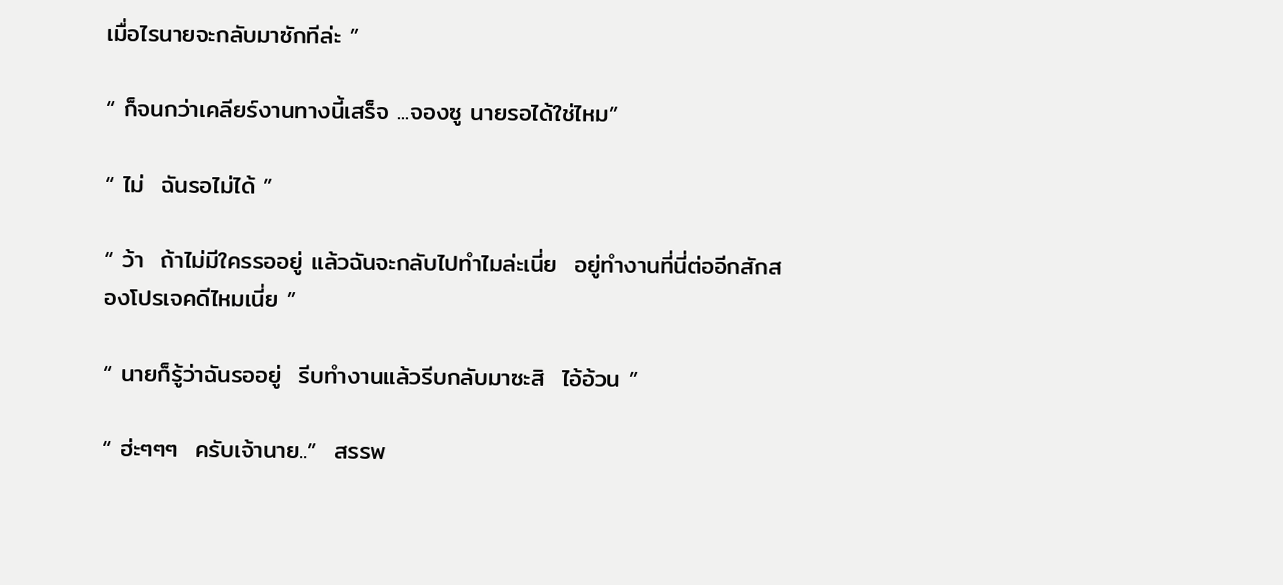เมื่อไรนายจะกลับมาซักทีล่ะ ”

“ ก็จนกว่าเคลียร์งานทางนี้เสร็จ ...จองซู นายรอได้ใช่ไหม”

“ ไม่  ฉันรอไม่ได้ ”

“ ว้า  ถ้าไม่มีใครรออยู่ แล้วฉันจะกลับไปทำไมล่ะเนี่ย  อยู่ทำงานที่นี่ต่ออีกสักสองโปรเจคดีไหมเนี่ย ”

“ นายก็รู้ว่าฉันรออยู่  รีบทำงานแล้วรีบกลับมาซะสิ  ไอ้อ้วน ”

“ ฮ่ะๆๆๆ  ครับเจ้านาย..”  สรรพ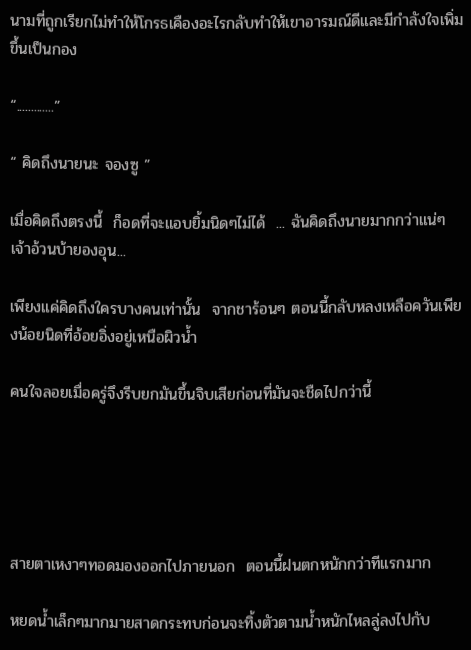นามที่ถูกเรียกไม่ทำให้โกรธเคืองอะไรกลับทำให้เขาอารมณ์ดีและมีกำลังใจเพิ่มขึ้นเป็นกอง

“.............”

“ คิดถึงนายนะ จองซู ”

เมื่อคิดถึงตรงนี้  ก็อดที่จะแอบยิ้มนิดๆไม่ได้  ... ฉันคิดถึงนายมากกว่าแน่ๆ เจ้าอ้วนบ้ายองอุน...

เพียงแค่คิดถึงใครบางคนเท่านั้น  จากชาร้อนๆ ตอนนี้กลับหลงเหลือควันเพียงน้อยนิดที่อ้อยอิ่งอยู่เหนือผิวน้ำ

คนใจลอยเมื่อครู่จึงรีบยกมันขึ้นจิบเสียก่อนที่มันจะชืดไปกว่านี้





สายตาเหงาๆทอดมองออกไปภายนอก  ตอนนี้ฝนตกหนักกว่าทีแรกมาก

หยดน้ำเล็กๆมากมายสาดกระทบก่อนจะทิ้งตัวตามน้ำหนักไหลลู่ลงไปกับ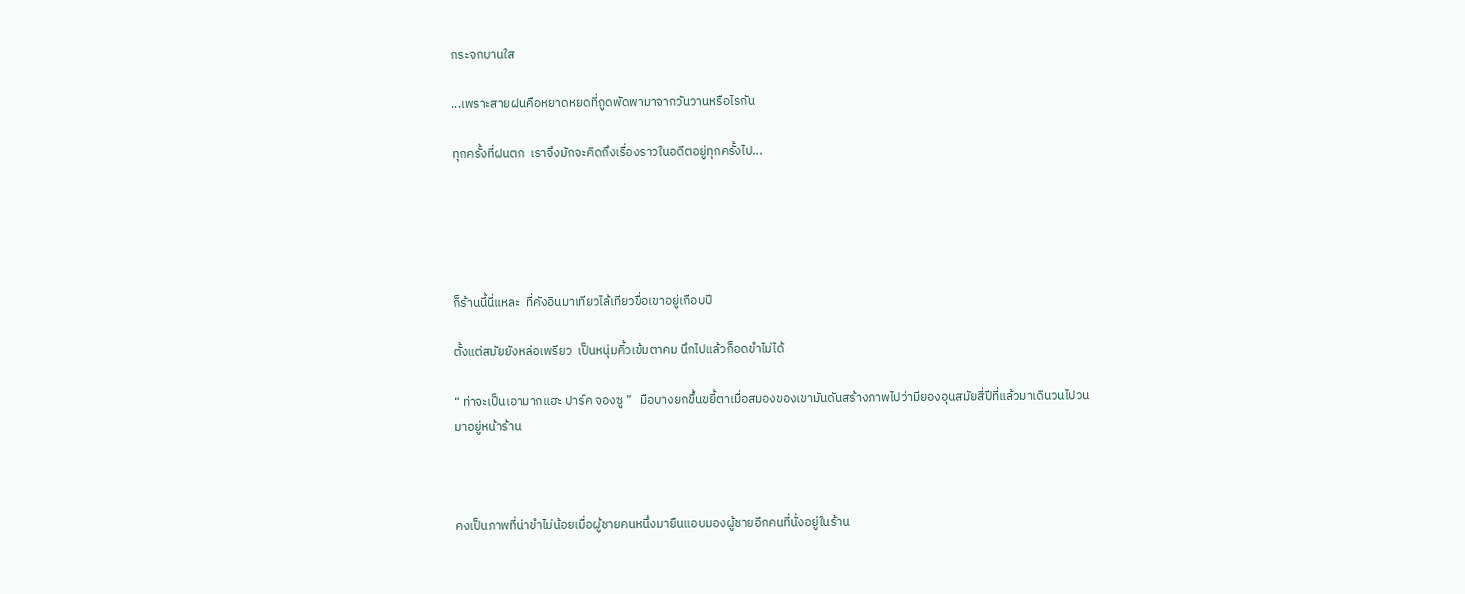กระจกบานใส

...เพราะสายฝนคือหยาดหยดที่ถูดพัดพามาจากวันวานหรือไรกัน

ทุกครั้งที่ฝนตก  เราจึงมักจะคิดถึงเรื่องราวในอดีตอยู่ทุกครั้งไป...





ก็ร้านนี้นี่แหละ  ที่คังอินมาเทียวไล้เทียวขื่อเขาอยู่เกือบปี

ตั้งแต่สมัยยังหล่อเพรียว  เป็นหนุ่มคิ้วเข้มตาคม นึกไปแล้วก็อดขำไม่ได้

“ ท่าจะเป็นเอามากแฮะ ปาร์ค จองซู ”   มือบางยกขึ้นขยี้ตาเมื่อสมองของเขามันดันสร้างภาพไปว่ามียองอุนสมัยสี่ปีที่แล้วมาเดินวนไปวนมาอยู่หน้าร้าน



คงเป็นภาพที่น่าขำไม่น้อยเมื่อผู้ชายคนหนึ่งมายืนแอบมองผู้ชายอีกคนที่นั่งอยู่ในร้าน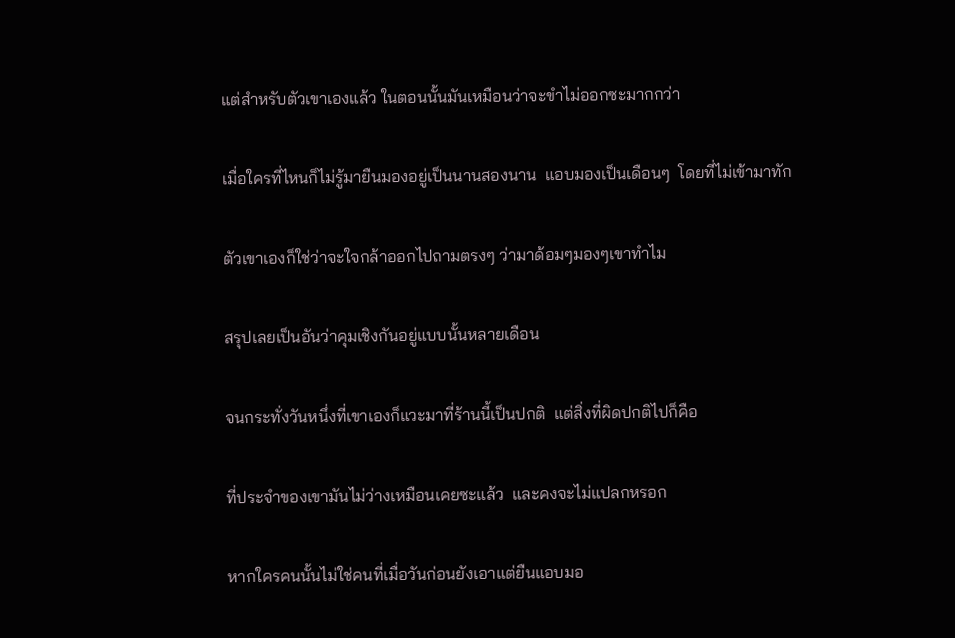แต่สำหรับตัวเขาเองแล้ว ในตอนนั้นมันเหมือนว่าจะขำไม่ออกซะมากกว่า

เมื่อใครที่ไหนก็ไม่รู้มายืนมองอยู่เป็นนานสองนาน  แอบมองเป็นเดือนๆ  โดยที่ไม่เข้ามาทัก

ตัวเขาเองก็ใช่ว่าจะใจกล้าออกไปถามตรงๆ ว่ามาด้อมๆมองๆเขาทำไม

สรุปเลยเป็นอันว่าคุมเชิงกันอยู่แบบนั้นหลายเดือน

จนกระทั่งวันหนึ่งที่เขาเองก็แวะมาที่ร้านนี้เป็นปกติ  แต่สิ่งที่ผิดปกติไปก็คือ

ที่ประจำของเขามันไม่ว่างเหมือนเคยซะแล้ว  และคงจะไม่แปลกหรอก

หากใครคนนั้นไม่ใช่คนที่เมื่อวันก่อนยังเอาแต่ยืนแอบมอ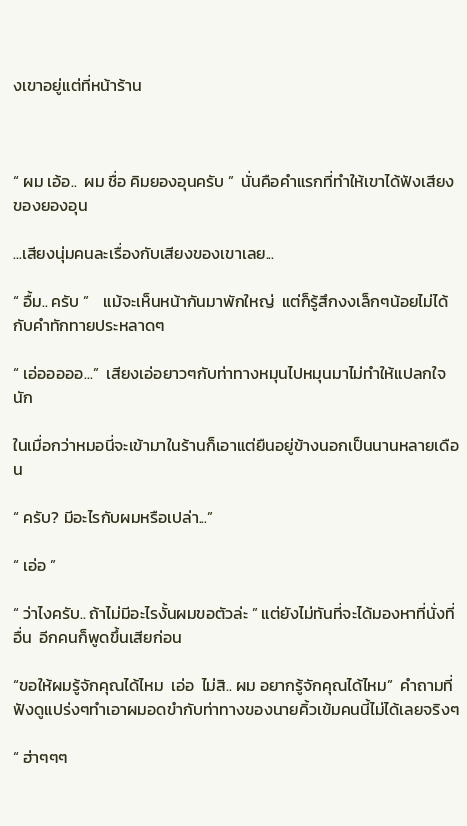งเขาอยู่แต่ที่หน้าร้าน



“ ผม เอ้อ..  ผม ชื่อ คิมยองอุนครับ ”  นั่นคือคำแรกที่ทำให้เขาได้ฟังเสียงของยองอุน

...เสียงนุ่มคนละเรื่องกับเสียงของเขาเลย...

“ อื้ม.. ครับ ”    แม้จะเห็นหน้ากันมาพักใหญ่  แต่ก็รู้สึกงงเล็กๆน้อยไม่ได้กับคำทักทายประหลาดๆ

“ เอ่อออออ...”  เสียงเอ่อยาวๆกับท่าทางหมุนไปหมุนมาไม่ทำให้แปลกใจนัก

ในเมื่อกว่าหมอนี่จะเข้ามาในร้านก็เอาแต่ยืนอยู่ข้างนอกเป็นนานหลายเดือน

“ ครับ? มีอะไรกับผมหรือเปล่า...”

“ เอ่อ ”

“ ว่าไงครับ.. ถ้าไม่มีอะไรงั้นผมขอตัวล่ะ ” แต่ยังไม่ทันที่จะได้มองหาที่นั่งที่อื่น  อีกคนก็พูดขึ้นเสียก่อน

“ขอให้ผมรู้จักคุณได้ไหม  เอ่อ  ไม่สิ.. ผม อยากรู้จักคุณได้ไหม”  คำถามที่ฟังดูแปร่งๆทำเอาผมอดขำกับท่าทางของนายคิ้วเข้มคนนี้ไม่ได้เลยจริงๆ

“ ฮ่าๆๆๆ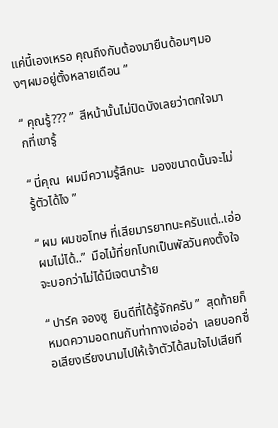แค่นี้เองเหรอ คุณถึงกับต้องมายืนด้อมๆมองๆผมอยู่ตั้งหลายเดือน ”

“ คุณรู้??? ”  สีหน้านั้นไม่ปิดบังเลยว่าตกใจมากที่เขารู้

“ นี่คุณ  ผมมีความรู้สึกนะ  มองขนาดนั้นจะไม่รู้ตัวได้ไง ”

“ ผม ผมขอโทษ ที่เสียมารยาทนะครับแต่..เอ่อ ผมไม่ได้..”  มือไม้ที่ยกโบกเป็นพัลวันคงตั้งใจจะบอกว่าไม่ได้มีเจตนาร้าย

“ ปาร์ค จองซู  ยินดีที่ได้รู้จักครับ ”  สุดท้ายก็หมดความอดทนกับท่าทางเอ่ออ่า  เลยบอกชื่อเสียงเรียงนามไปให้เจ้าตัวได้สมใจไปเสียที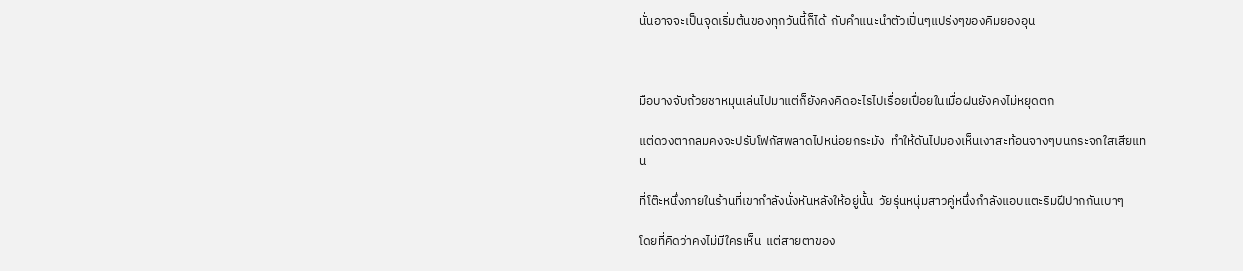นั่นอาจจะเป็นจุดเริ่มต้นของทุกวันนี้ก็ได้  กับคำแนะนำตัวเปิ่นๆแปร่งๆของคิมยองอุน



มือบางจับถ้วยชาหมุนเล่นไปมาแต่ก็ยังคงคิดอะไรไปเรื่อยเปื่อยในเมื่อฝนยังคงไม่หยุดตก

แต่ดวงตากลมคงจะปรับโฟกัสพลาดไปหน่อยกระมัง  ทำให้ดันไปมองเห็นเงาสะท้อนจางๆบนกระจกใสเสียแทน

ที่โต๊ะหนึ่งภายในร้านที่เขากำลังนั่งหันหลังให้อยู่นั้น  วัยรุ่นหนุ่มสาวคู่หนึ่งกำลังแอบแตะริมฝีปากกันเบาๆ

โดยที่คิดว่าคงไม่มีใครเห็น  แต่สายตาของ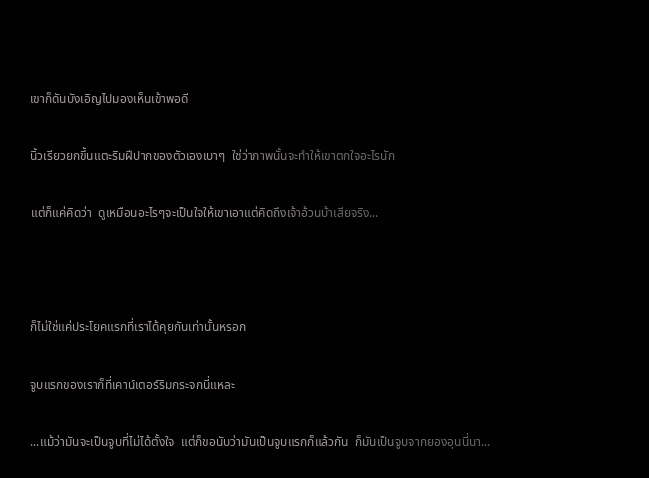เขาก็ดันบังเอิญไปมองเห็นเข้าพอดี

นิ้วเรียวยกขึ้นแตะริมฝีปากของตัวเองเบาๆ  ใช่ว่าภาพนั้นจะทำให้เขาตกใจอะไรนัก

แต่ก็แค่คิดว่า  ดูเหมือนอะไรๆจะเป็นใจให้เขาเอาแต่คิดถึงเจ้าอ้วนบ้าเสียจริง...



ก็ไม่ใช่แค่ประโยคแรกที่เราได้คุยกันเท่านั้นหรอก

จูบแรกของเราก็ที่เคาน์เตอร์ริมกระจกนี่แหละ

...แม้ว่ามันจะเป็นจูบที่ไม่ได้ตั้งใจ  แต่ก็ขอนับว่ามันเป็นจูบแรกก็แล้วกัน  ก็มันเป็นจูบจากยองอุนนี่นา...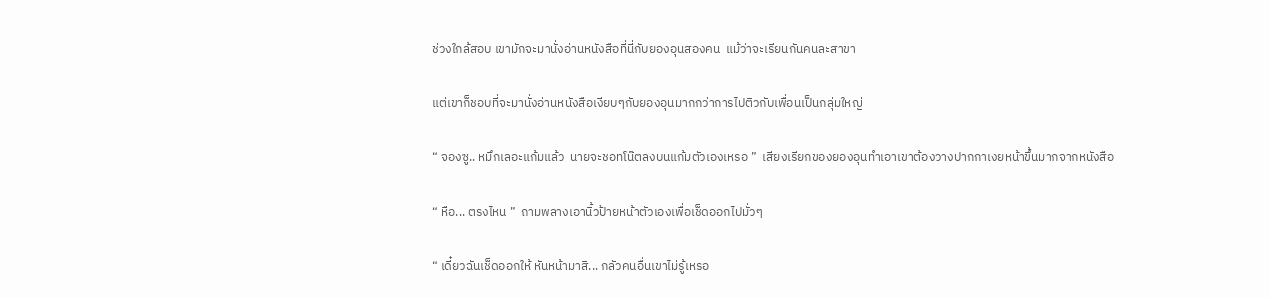ช่วงใกล้สอบ เขามักจะมานั่งอ่านหนังสือที่นี่กับยองอุนสองคน  แม้ว่าจะเรียนกันคนละสาขา

แต่เขาก็ชอบที่จะมานั่งอ่านหนังสือเงียบๆกับยองอุนมากกว่าการไปติวกับเพื่อนเป็นกลุ่มใหญ่

“ จองซู.. หมึกเลอะแก้มแล้ว  นายจะชอทโน๊ตลงบนแก้มตัวเองเหรอ ”  เสียงเรียกของยองอุนทำเอาเขาต้องวางปากกาเงยหน้าขึ้นมากจากหนังสือ

“ หือ... ตรงไหน ”  ถามพลางเอานิ้วป้ายหน้าตัวเองเพื่อเช็ดออกไปมั่วๆ

“ เดี๋ยวฉันเช็ดออกให้ หันหน้ามาสิ... กลัวคนอื่นเขาไม่รู้เหรอ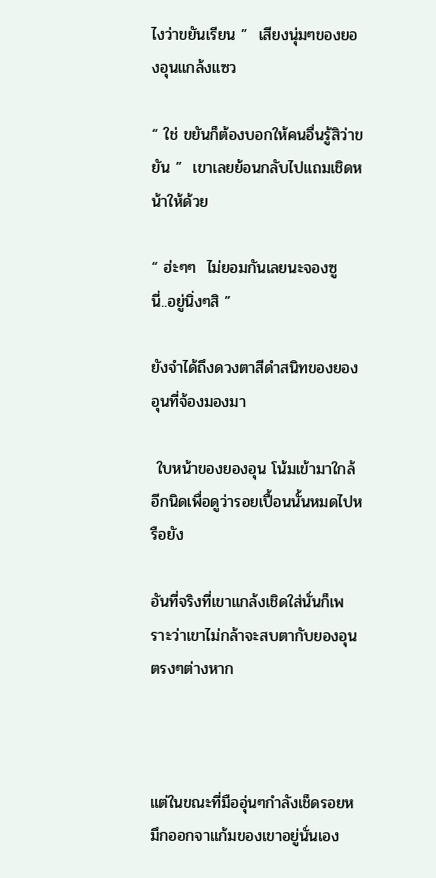ไงว่าขยันเรียน ”  เสียงนุ่มๆของยองอุนแกล้งแซว

“ ใช่ ขยันก็ต้องบอกให้คนอื่นรู้สิว่าขยัน ”  เขาเลยย้อนกลับไปแถมเชิดหน้าให้ด้วย

“ ฮ่ะๆๆ  ไม่ยอมกันเลยนะจองซู  นี่..อยู่นิ่งๆสิ ”

ยังจำได้ถึงดวงตาสีดำสนิทของยองอุนที่จ้องมองมา

 ใบหน้าของยองอุน โน้มเข้ามาใกล้อีกนิดเพื่อดูว่ารอยเปื้อนนั้นหมดไปหรือยัง

อันที่จริงที่เขาแกล้งเชิดใส่นั่นก็เพราะว่าเขาไม่กล้าจะสบตากับยองอุนตรงๆต่างหาก



แต่ในขณะที่มืออุ่นๆกำลังเช็ดรอยหมึกออกจาแก้มของเขาอยู่นั่นเอง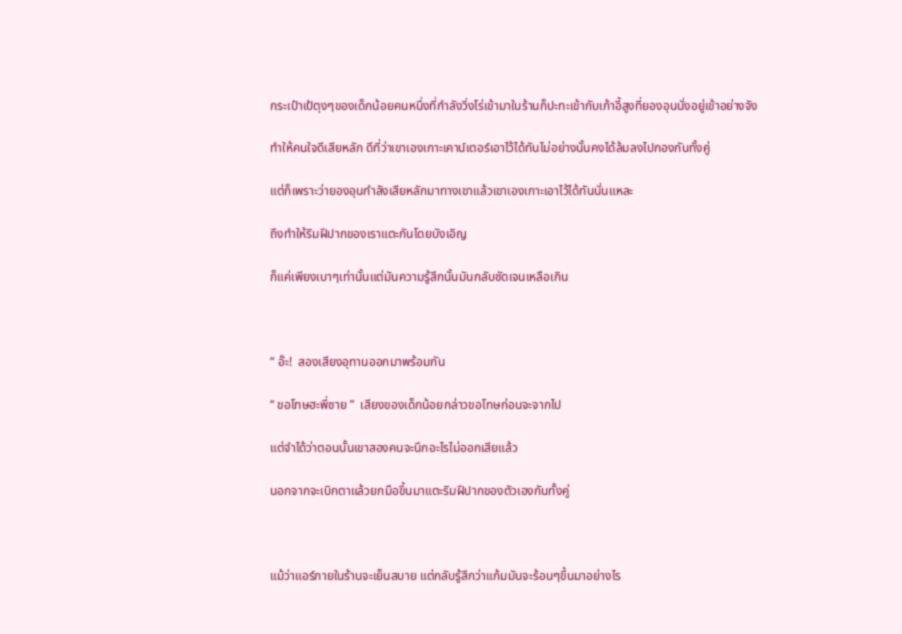กระเป๋าเป้ตุงๆของเด็กน้อยคนหนึ่งที่กำลังวิ่งโร่เข้ามาในร้านก็ปะทะเข้ากับเก้าอี้สูงที่ยองอุนนั่งอยู่เข้าอย่างจัง

ทำให้คนใจดีเสียหลัก ดีที่ว่าเขาเองเกาะเคาน์เตอร์เอาไว้ได้ทันไม่อย่างนั้นคงได้ล้มลงไปกองกันทั้งคู่

แต่ก็เพราะว่ายองอุนกำลังเสียหลักมาทางเขาแล้วเขาเองเกาะเอาไว้ได้ทันนั่นแหละ

ถึงทำให้ริมฝีปากของเราแตะกันโดยบังเอิญ

ก็แค่เพียงเบาๆเท่านั้นแต่มันความรู้สึกนั้นมันกลับชัดเจนเหลือเกิน



“ อ๊ะ!  สองเสียงอุทานออกมาพร้อมกัน

“ ขอโทษฮะพี่ชาย ”  เสียงของเด็กน้อยกล่าวขอโทษก่อนจะจากไป

แต่จำได้ว่าตอนนั้นเขาสองคนจะนึกอะไรไม่ออกเสียแล้ว

นอกจากจะเบิกตาแล้วยกมือขึ้นมาแตะริมฝีปากของตัวเองกันทั้งคู่



แม้ว่าแอร์ภายในร้านจะเย็นสบาย แต่กลับรู้สึกว่าแก้มมันจะร้อนๆขึ้นมาอย่างไร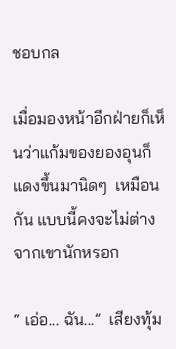ชอบกล

เมื่อมองหน้าอีกฝ่ายก็เห็นว่าแก้มของยองอุนก็แดงขึ้นมานิดๆ  เหมือนกัน แบบนี้คงจะไม่ต่างจากเขานักหรอก

“ เอ่อ... ฉัน...”  เสียงทุ้ม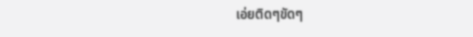เอ่ยติดๆขัดๆ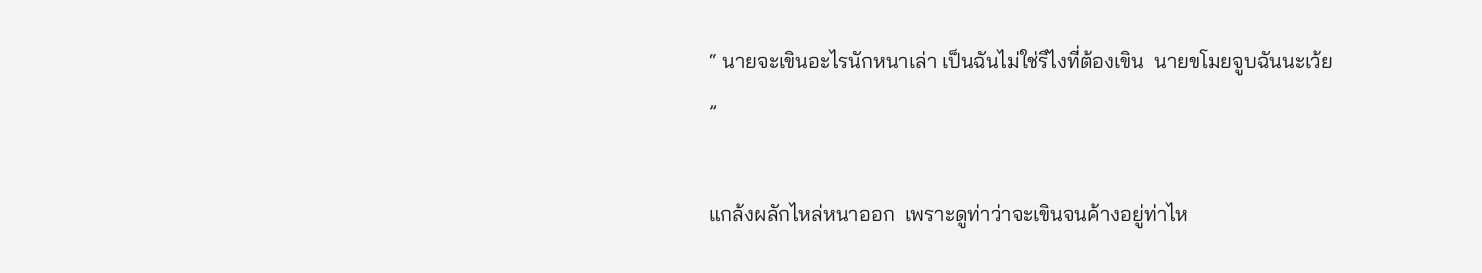“ นายจะเขินอะไรนักหนาเล่า เป็นฉันไม่ใช่รึไงที่ต้องเขิน  นายขโมยจูบฉันนะเว้ย ”

แกล้งผลักไหล่หนาออก  เพราะดูท่าว่าจะเขินจนค้างอยู่ท่าไห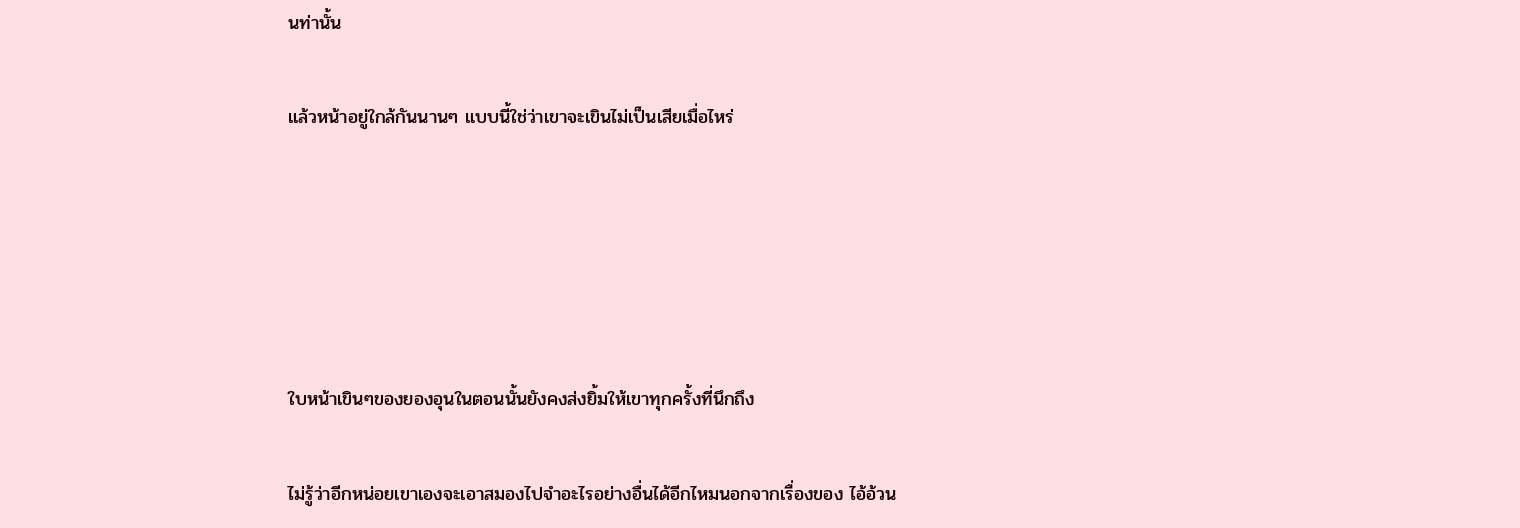นท่านั้น

แล้วหน้าอยู่ใกล้กันนานๆ แบบนี้ใช่ว่าเขาจะเขินไม่เป็นเสียเมื่อไหร่





ใบหน้าเขินๆของยองอุนในตอนนั้นยังคงส่งยิ้มให้เขาทุกครั้งที่นึกถึง

ไม่รู้ว่าอีกหน่อยเขาเองจะเอาสมองไปจำอะไรอย่างอื่นได้อีกไหมนอกจากเรื่องของ ไอ้อ้วน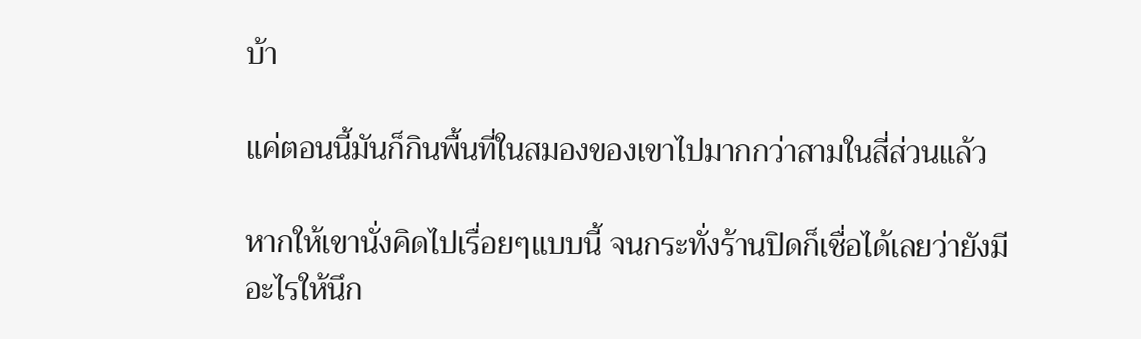บ้า

แค่ตอนนี้มันก็กินพื้นที่ในสมองของเขาไปมากกว่าสามในสี่ส่วนแล้ว

หากให้เขานั่งคิดไปเรื่อยๆแบบนี้ จนกระทั่งร้านปิดก็เชื่อได้เลยว่ายังมีอะไรให้นึก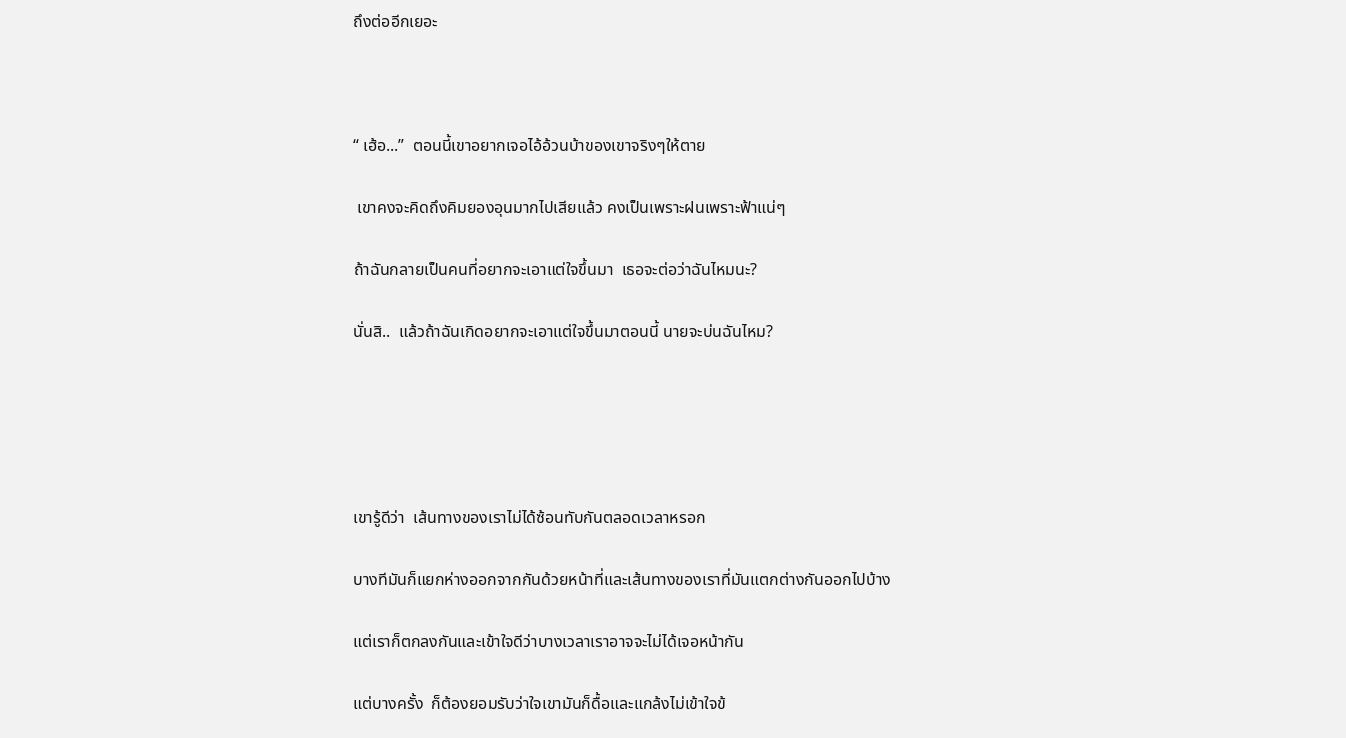ถึงต่ออีกเยอะ



“ เฮ้อ...”  ตอนนี้เขาอยากเจอไอ้อ้วนบ้าของเขาจริงๆให้ตาย

 เขาคงจะคิดถึงคิมยองอุนมากไปเสียแล้ว คงเป็นเพราะฝนเพราะฟ้าแน่ๆ

ถ้าฉันกลายเป็นคนที่อยากจะเอาแต่ใจขึ้นมา  เธอจะต่อว่าฉันไหมนะ?

นั่นสิ..  แล้วถ้าฉันเกิดอยากจะเอาแต่ใจขึ้นมาตอนนี้ นายจะบ่นฉันไหม?





เขารู้ดีว่า  เส้นทางของเราไม่ได้ซ้อนทับกันตลอดเวลาหรอก

บางทีมันก็แยกห่างออกจากกันด้วยหน้าที่และเส้นทางของเราที่มันแตกต่างกันออกไปบ้าง

แต่เราก็ตกลงกันและเข้าใจดีว่าบางเวลาเราอาจจะไม่ได้เจอหน้ากัน

แต่บางครั้ง  ก็ต้องยอมรับว่าใจเขามันก็ดื้อและแกล้งไม่เข้าใจข้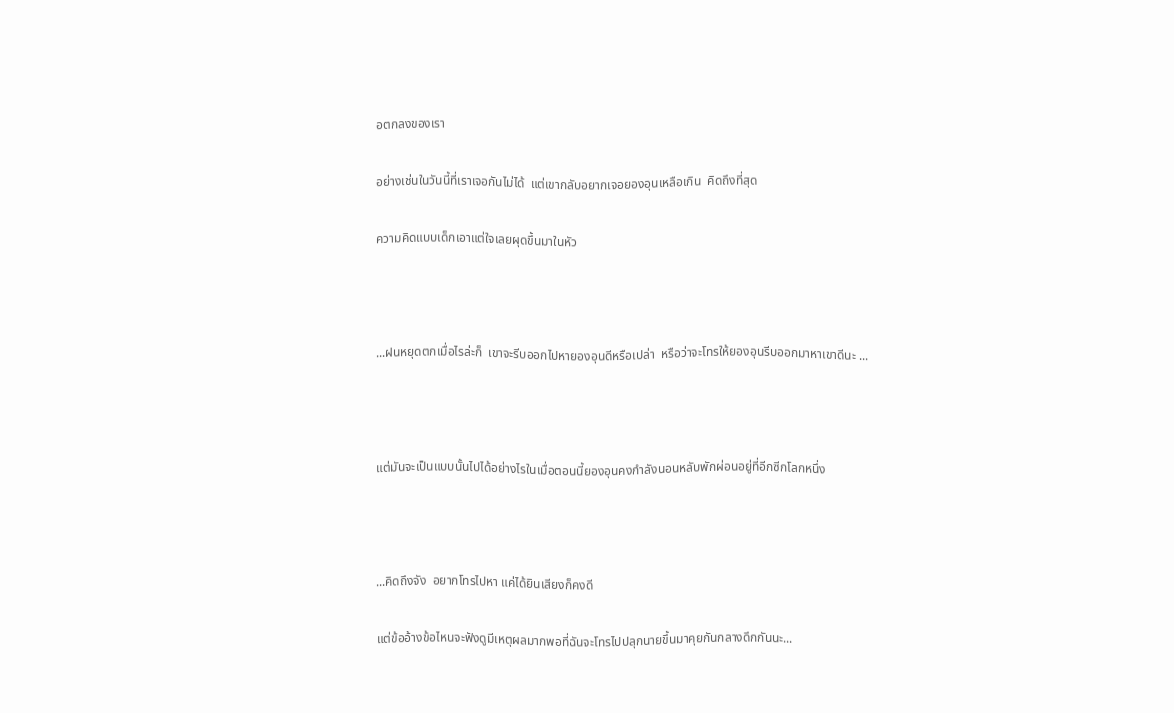อตกลงของเรา

อย่างเช่นในวันนี้ที่เราเจอกันไม่ได้  แต่เขากลับอยากเจอยองอุนเหลือเกิน  คิดถึงที่สุด

ความคิดแบบเด็กเอาแต่ใจเลยผุดขึ้นมาในหัว



...ฝนหยุดตกเมื่อไรล่ะก็  เขาจะรีบออกไปหายองอุนดีหรือเปล่า  หรือว่าจะโทรให้ยองอุนรีบออกมาหาเขาดีนะ ...



แต่มันจะเป็นแบบนั้นไปได้อย่างไรในเมื่อตอนนี้ยองอุนคงกำลังนอนหลับพักผ่อนอยู่ที่อีกซีกโลกหนึ่ง



...คิดถึงจัง  อยากโทรไปหา แค่ได้ยินเสียงก็คงดี

แต่ข้ออ้างข้อไหนจะฟังดูมีเหตุผลมากพอที่ฉันจะโทรไปปลุกนายขึ้นมาคุยกันกลางดึกกันนะ...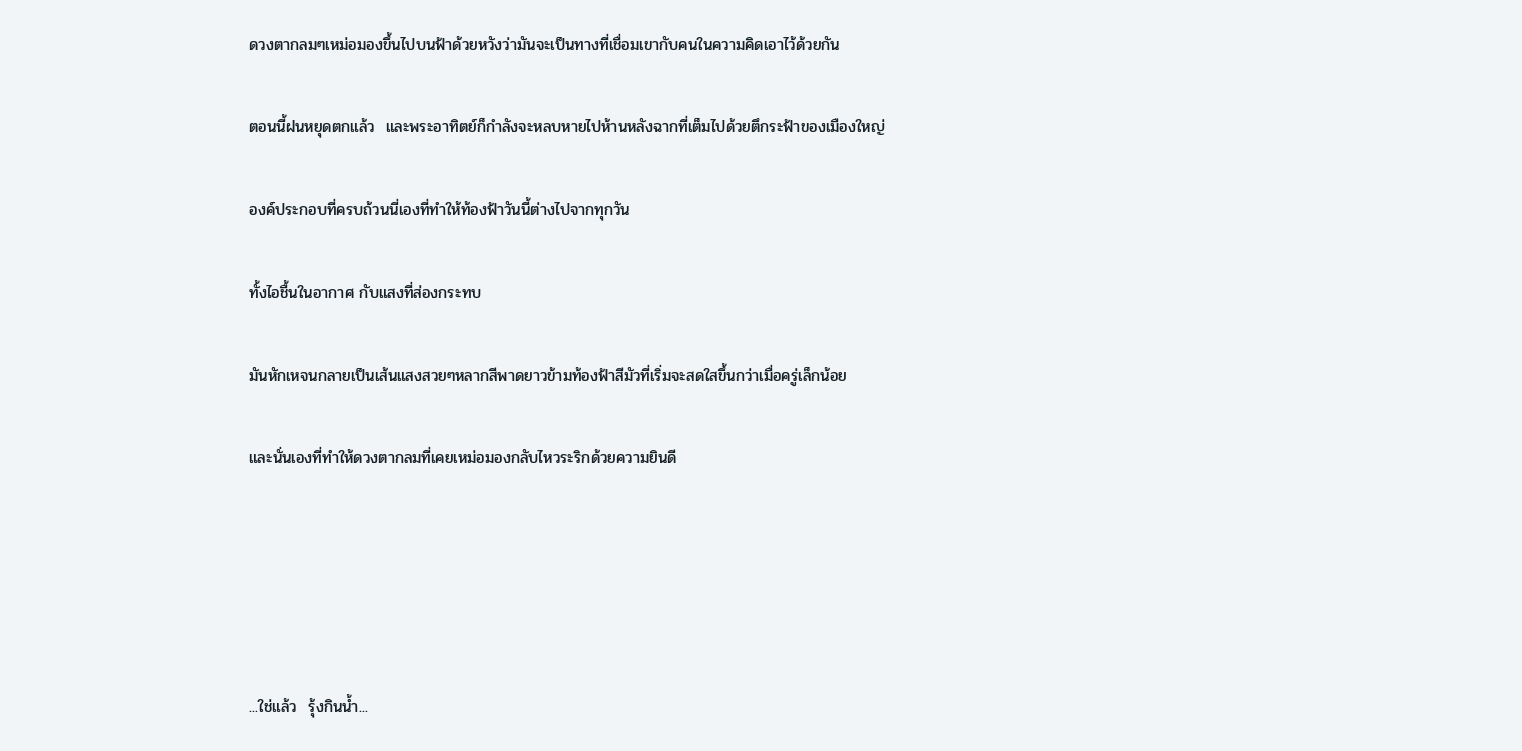ดวงตากลมๆเหม่อมองขึ้นไปบนฟ้าด้วยหวังว่ามันจะเป็นทางที่เชื่อมเขากับคนในความคิดเอาไว้ด้วยกัน

ตอนนี้ฝนหยุดตกแล้ว  และพระอาทิตย์ก็กำลังจะหลบหายไปห้านหลังฉากที่เต็มไปด้วยตึกระฟ้าของเมืองใหญ่

องค์ประกอบที่ครบถ้วนนี่เองที่ทำให้ท้องฟ้าวันนี้ต่างไปจากทุกวัน

ทั้งไอชื้นในอากาศ กับแสงที่ส่องกระทบ

มันหักเหจนกลายเป็นเส้นแสงสวยๆหลากสีพาดยาวข้ามท้องฟ้าสีมัวที่เริ่มจะสดใสขึ้นกว่าเมื่อครู่เล็กน้อย

และนั่นเองที่ทำให้ดวงตากลมที่เคยเหม่อมองกลับไหวระริกด้วยความยินดี





...ใช่แล้ว  รุ้งกินน้ำ...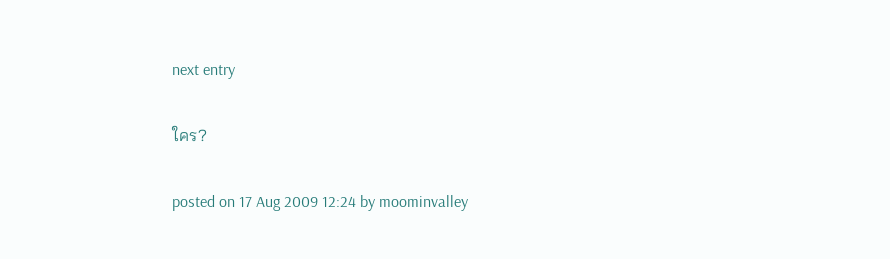next entry

ใคร?

posted on 17 Aug 2009 12:24 by moominvalley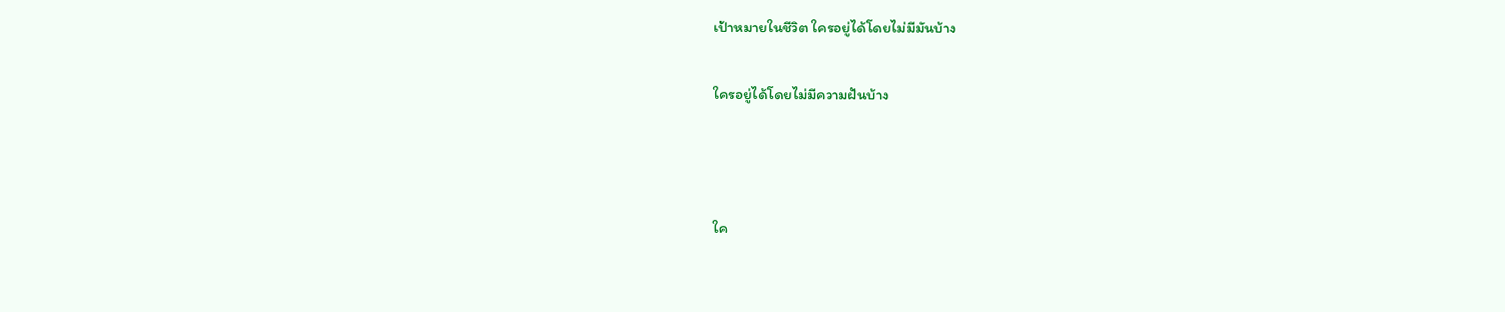เป้าหมายในชีวิต ใครอยู่ได้โดยไม่มีมันบ้าง

ใครอยู่ได้โดยไม่มีความฝันบ้าง



ใค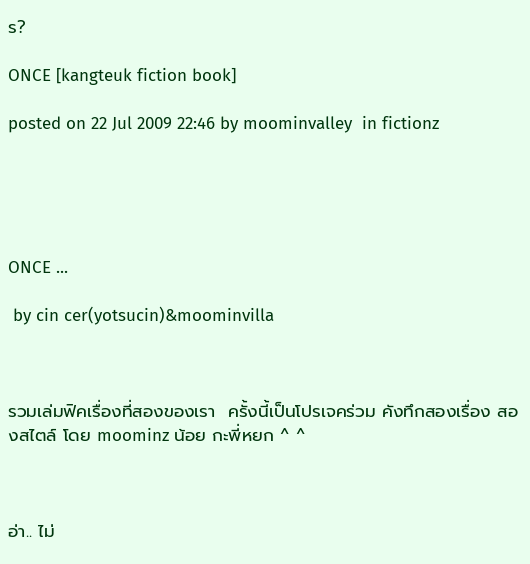ร?

ONCE [kangteuk fiction book]

posted on 22 Jul 2009 22:46 by moominvalley  in fictionz





ONCE ...

 by cin cer(yotsucin)&moominvilla



รวมเล่มฟิคเรื่องที่สองของเรา  ครั้งนี้เป็นโปรเจคร่วม คังทึกสองเรื่อง สองสไตล์ โดย moominz น้อย กะพี่หยก ^ ^



อ่า.. ไม่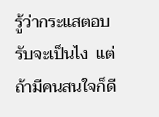รู้ว่ากระแสตอบรับจะเป็นไง  แต่ถ้ามีคนสนใจก็ดี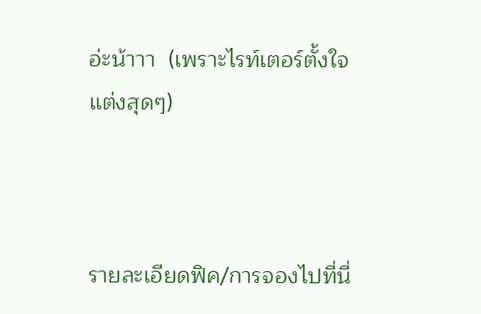อ่ะน้าาา  (เพราะไรท์เตอร์ตั้งใจแต่งสุดๆ)



รายละเอียดฟิค/การจองไปที่นี่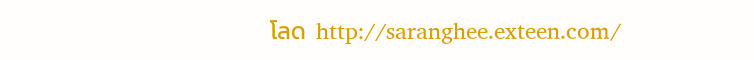โลด  http://saranghee.exteen.com/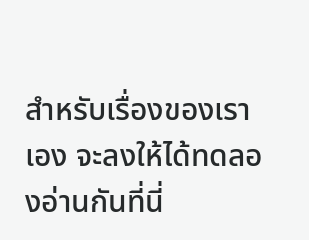สำหรับเรื่องของเราเอง จะลงให้ได้ทดลองอ่านกันที่นี่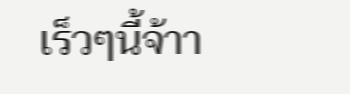เร็วๆนี้จ้าา